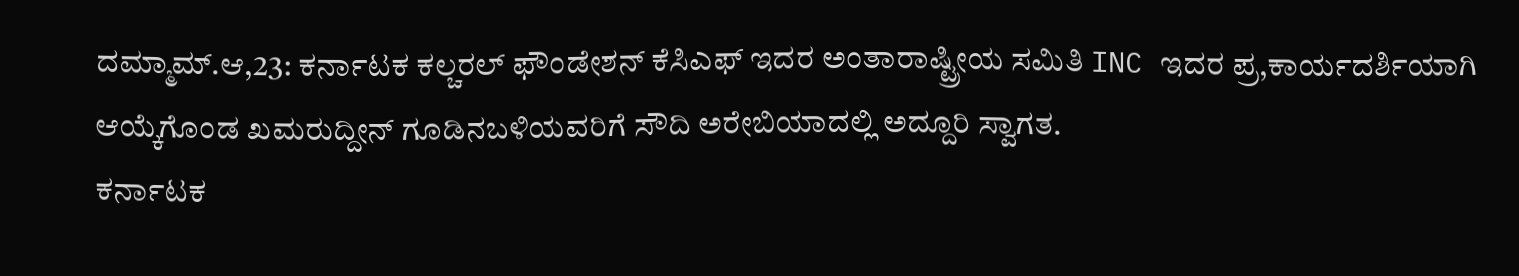ದಮ್ಮಾಮ್.ಆ,23: ಕರ್ನಾಟಕ ಕಲ್ಚರಲ್ ಫೌಂಡೇಶನ್ ಕೆಸಿಎಫ್ ಇದರ ಅಂತಾರಾಷ್ಟ್ರೀಯ ಸಮಿತಿ INC ಇದರ ಪ್ರ,ಕಾರ್ಯದರ್ಶಿಯಾಗಿ ಆಯ್ಕೆಗೊಂಡ ಖಮರುದ್ದೀನ್ ಗೂಡಿನಬಳಿಯವರಿಗೆ ಸೌದಿ ಅರೇಬಿಯಾದಲ್ಲಿ ಅದ್ದೂರಿ ಸ್ವಾಗತ.
ಕರ್ನಾಟಕ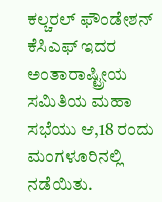ಕಲ್ಚರಲ್ ಫೌಂಡೇಶನ್ ಕೆಸಿಎಫ್ ಇದರ ಅಂತಾರಾಷ್ಟ್ರೀಯ ಸಮಿತಿಯ ಮಹಾ ಸಭೆಯು ಆ,18 ರಂದು ಮಂಗಳೂರಿನಲ್ಲಿ ನಡೆಯಿತು.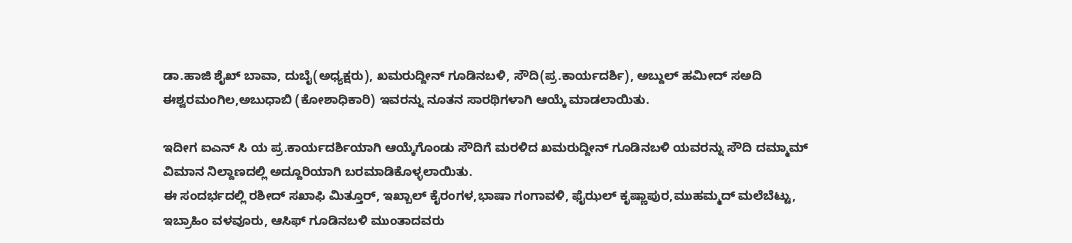ಡಾ.ಹಾಜಿ ಶೈಖ್ ಬಾವಾ, ದುಬೈ(ಅಧ್ಯಕ್ಷರು), ಖಮರುದ್ದೀನ್ ಗೂಡಿನಬಳಿ, ಸೌದಿ(ಪ್ರ.ಕಾರ್ಯದರ್ಶಿ), ಅಬ್ದುಲ್ ಹಮೀದ್ ಸಅದಿ ಈಶ್ವರಮಂಗಿಲ,ಅಬುಧಾಬಿ (ಕೋಶಾಧಿಕಾರಿ) ಇವರನ್ನು ನೂತನ ಸಾರಥಿಗಳಾಗಿ ಆಯ್ಕೆ ಮಾಡಲಾಯಿತು.

ಇದೀಗ ಐಎನ್ ಸಿ ಯ ಪ್ರ.ಕಾರ್ಯದರ್ಶಿಯಾಗಿ ಆಯ್ಕೆಗೊಂಡು ಸೌದಿಗೆ ಮರಳಿದ ಖಮರುದ್ದೀನ್ ಗೂಡಿನಬಳಿ ಯವರನ್ನು ಸೌದಿ ದಮ್ಮಾಮ್ ವಿಮಾನ ನಿಲ್ದಾಣದಲ್ಲಿ ಅದ್ದೂರಿಯಾಗಿ ಬರಮಾಡಿಕೊಳ್ಳಲಾಯಿತು.
ಈ ಸಂದರ್ಭದಲ್ಲಿ ರಶೀದ್ ಸಖಾಫಿ ಮಿತ್ತೂರ್, ಇಖ್ಬಾಲ್ ಕೈರಂಗಳ,ಭಾಷಾ ಗಂಗಾವಳಿ, ಫೈಝಲ್ ಕೃಷ್ಣಾಪುರ,ಮುಹಮ್ಮದ್ ಮಲೆಬೆಟ್ಟು, ಇಬ್ರಾಹಿಂ ವಳವೂರು, ಆಸಿಫ್ ಗೂಡಿನಬಳಿ ಮುಂತಾದವರು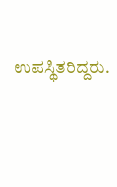ಉಪಸ್ಥಿತರಿದ್ದರು.